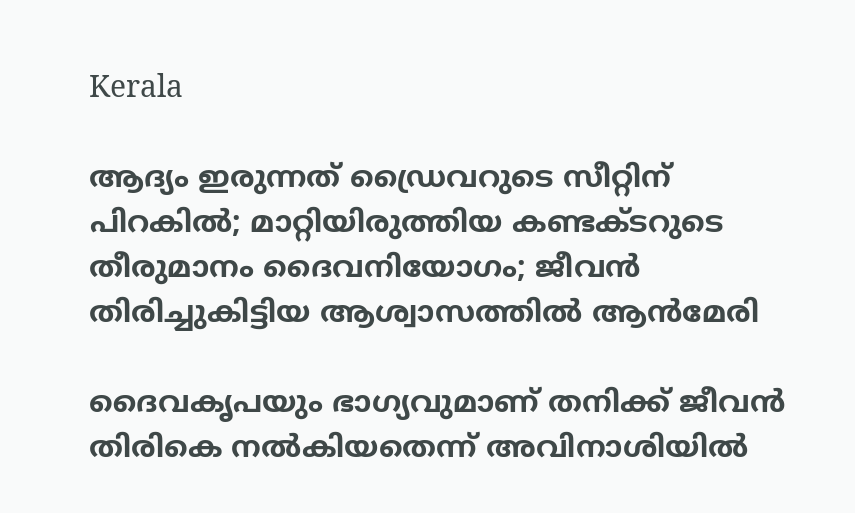Kerala

ആദ്യം ഇരുന്നത് ഡ്രൈവറുടെ സീറ്റിന് പിറകില്‍; മാറ്റിയിരുത്തിയ കണ്ടക്ടറുടെ തീരുമാനം ദൈവനിയോഗം; ജീവന്‍ തിരിച്ചുകിട്ടിയ ആശ്വാസത്തില്‍ ആന്‍മേരി

ദൈവകൃപയും ഭാഗ്യവുമാണ് തനിക്ക് ജീവന്‍ തിരികെ നല്‍കിയതെന്ന് അവിനാശിയില്‍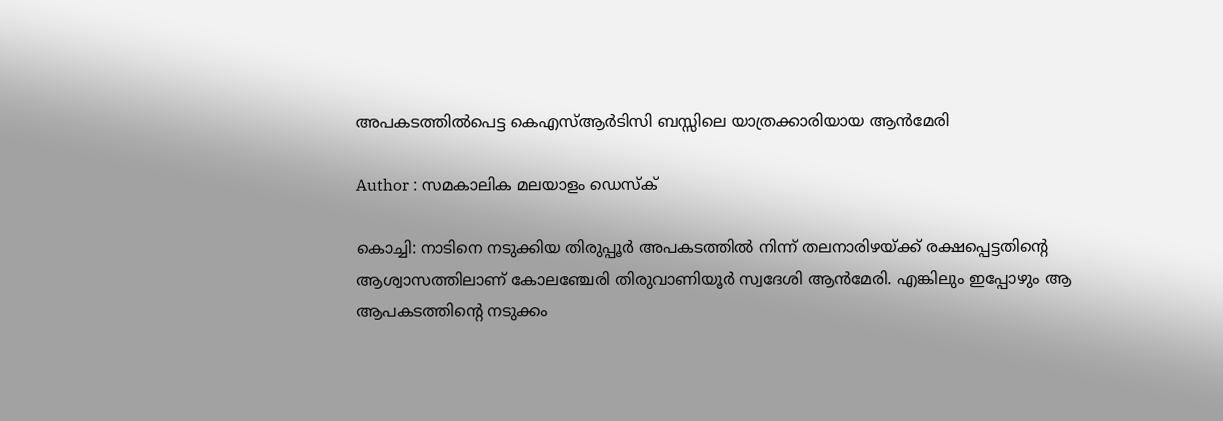അപകടത്തില്‍പെട്ട കെഎസ്ആര്‍ടിസി ബസ്സിലെ യാത്രക്കാരിയായ ആന്‍മേരി

Author : സമകാലിക മലയാളം ഡെസ്ക്

കൊച്ചി: നാടിനെ നടുക്കിയ തിരുപ്പൂര്‍ അപകടത്തില്‍ നിന്ന് തലനാരിഴയ്ക്ക് രക്ഷപ്പെട്ടതിന്റെ ആശ്വാസത്തിലാണ് കോലഞ്ചേരി തിരുവാണിയൂര്‍ സ്വദേശി ആന്‍മേരി. എങ്കിലും ഇപ്പോഴും ആ ആപകടത്തിന്റെ നടുക്കം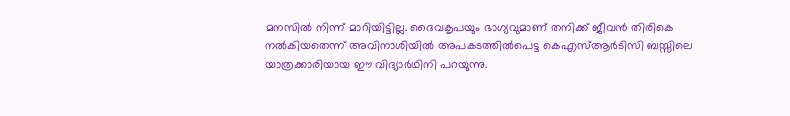മനസില്‍ നിന്ന് മാറിയിട്ടില്ല. ദൈവകൃപയും ഭാഗ്യവുമാണ് തനിക്ക് ജീവന്‍ തിരികെ നല്‍കിയതെന്ന് അവിനാശിയില്‍ അപകടത്തില്‍പെട്ട കെഎസ്ആര്‍ടിസി ബസ്സിലെ യാത്രക്കാരിയായ ഈ വിദ്യാര്‍ഥിനി പറയുന്നു.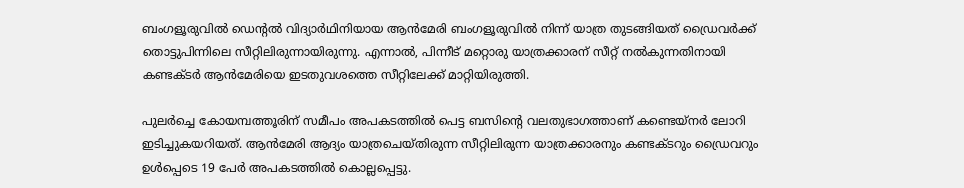ബംഗളൂരുവില്‍ ഡെന്റല്‍ വിദ്യാര്‍ഥിനിയായ ആന്‍മേരി ബംഗളൂരുവില്‍ നിന്ന് യാത്ര തുടങ്ങിയത് ഡ്രൈവര്‍ക്ക് തൊട്ടുപിന്നിലെ സീറ്റിലിരുന്നായിരുന്നു. എന്നാല്‍, പിന്നീട് മറ്റൊരു യാത്രക്കാരന് സീറ്റ് നല്‍കുന്നതിനായി കണ്ടക്ടര്‍ ആന്‍മേരിയെ ഇടതുവശത്തെ സീറ്റിലേക്ക് മാറ്റിയിരുത്തി.

പുലര്‍ച്ചെ കോയമ്പത്തൂരിന് സമീപം അപകടത്തില്‍ പെട്ട ബസിന്റെ വലതുഭാഗത്താണ് കണ്ടെയ്‌നര്‍ ലോറി ഇടിച്ചുകയറിയത്. ആന്‍മേരി ആദ്യം യാത്രചെയ്തിരുന്ന സീറ്റിലിരുന്ന യാത്രക്കാരനും കണ്ടക്ടറും ഡ്രൈവറും ഉള്‍പ്പെടെ 19 പേര്‍ അപകടത്തില്‍ കൊല്ലപ്പെട്ടു.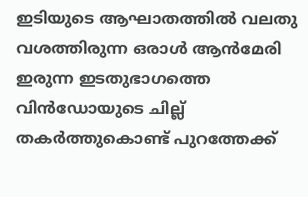ഇടിയുടെ ആഘാതത്തില്‍ വലതു വശത്തിരുന്ന ഒരാള്‍ ആന്‍മേരി ഇരുന്ന ഇടതുഭാഗത്തെ വിന്‍ഡോയുടെ ചില്ല് തകര്‍ത്തുകൊണ്ട് പുറത്തേക്ക്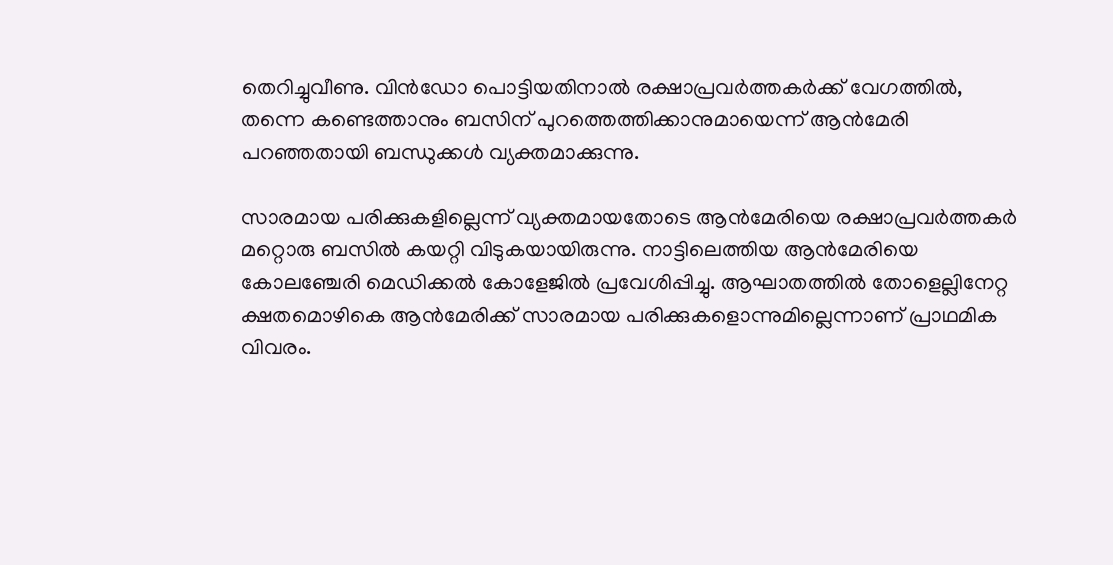തെറിച്ചുവീണു. വിന്‍ഡോ പൊട്ടിയതിനാല്‍ രക്ഷാപ്രവര്‍ത്തകര്‍ക്ക് വേഗത്തില്‍, തന്നെ കണ്ടെത്താനും ബസിന് പുറത്തെത്തിക്കാനുമായെന്ന് ആന്‍മേരി പറഞ്ഞതായി ബന്ധുക്കള്‍ വ്യക്തമാക്കുന്നു.

സാരമായ പരിക്കുകളില്ലെന്ന് വ്യക്തമായതോടെ ആന്‍മേരിയെ രക്ഷാപ്രവര്‍ത്തകര്‍ മറ്റൊരു ബസില്‍ കയറ്റി വിടുകയായിരുന്നു. നാട്ടിലെത്തിയ ആന്‍മേരിയെ കോലഞ്ചേരി മെഡിക്കല്‍ കോളേജില്‍ പ്രവേശിപ്പിച്ചു. ആഘാതത്തില്‍ തോളെല്ലിനേറ്റ ക്ഷതമൊഴികെ ആന്‍മേരിക്ക് സാരമായ പരിക്കുകളൊന്നുമില്ലെന്നാണ് പ്രാഥമിക വിവരം.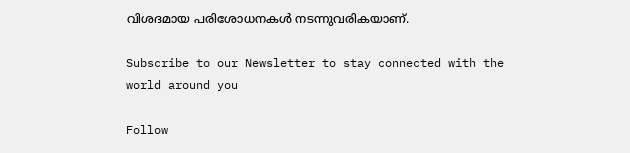വിശദമായ പരിശോധനകള്‍ നടന്നുവരികയാണ്.

Subscribe to our Newsletter to stay connected with the world around you

Follow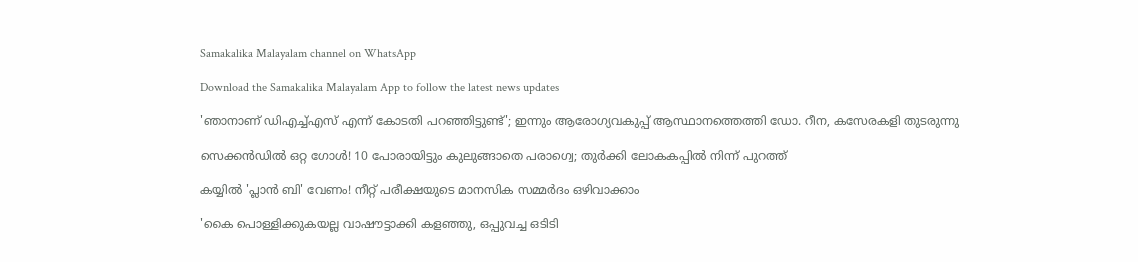Samakalika Malayalam channel on WhatsApp

Download the Samakalika Malayalam App to follow the latest news updates

'ഞാനാണ് ഡിഎച്ച്എസ് എന്ന് കോടതി പറഞ്ഞിട്ടുണ്ട്'; ഇന്നും ആരോഗ്യവകുപ്പ് ആസ്ഥാനത്തെത്തി ഡോ. റീന, കസേരകളി തുടരുന്നു

സെക്കന്‍ഡില്‍ ഒറ്റ ഗോള്‍! 10 പോരായിട്ടും കുലുങ്ങാതെ പരാഗ്വെ; തുർക്കി ലോകകപ്പിൽ നിന്ന് പുറത്ത്

കയ്യിൽ 'പ്ലാൻ ബി' വേണം! നീറ്റ് പരീക്ഷയുടെ മാനസിക സമ്മർദം ഒഴിവാക്കാം

'കൈ പൊള്ളിക്കുകയല്ല വാഷൗട്ടാക്കി കളഞ്ഞു, ഒപ്പുവച്ച ഒടിടി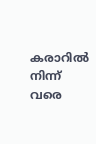കരാറിൽ നിന്ന് വരെ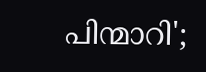പിന്മാറി';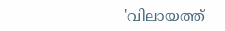'വിലായത്ത്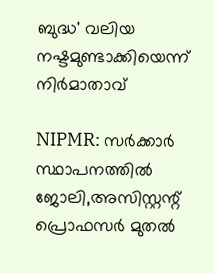ബുദ്ധ' വലിയ നഷ്ടമുണ്ടാക്കിയെന്ന് നിർമാതാവ്

NIPMR: സർക്കാർ സ്ഥാപനത്തിൽ ജോലി,അസിസ്റ്റന്റ് പ്രൊഫസർ മുതൽ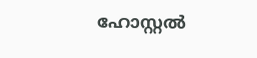ഹോസ്റ്റൽ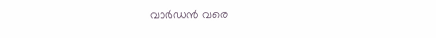വാർഡൻ വരെ